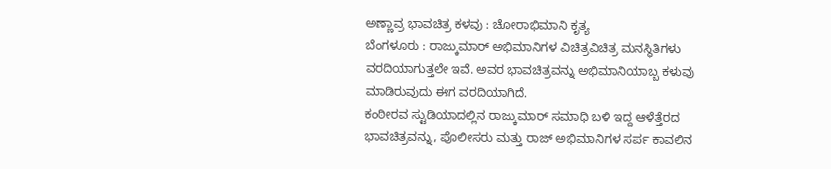ಅಣ್ಣಾವ್ರ ಭಾವಚಿತ್ರ ಕಳವು : ಚೋರಾಭಿಮಾನಿ ಕೃತ್ಯ
ಬೆಂಗಳೂರು : ರಾಜ್ಕುಮಾರ್ ಅಭಿಮಾನಿಗಳ ವಿಚಿತ್ರವಿಚಿತ್ರ ಮನಸ್ಥಿತಿಗಳು ವರದಿಯಾಗುತ್ತಲೇ ಇವೆ. ಅವರ ಭಾವಚಿತ್ರವನ್ನು ಅಭಿಮಾನಿಯಾಬ್ಬ ಕಳುವು ಮಾಡಿರುವುದು ಈಗ ವರದಿಯಾಗಿದೆ.
ಕಂಠೀರವ ಸ್ಟುಡಿಯಾದಲ್ಲಿನ ರಾಜ್ಕುಮಾರ್ ಸಮಾಧಿ ಬಳಿ ಇದ್ದ ಆಳೆತ್ತೆರದ ಭಾವಚಿತ್ರವನ್ನು, ಪೊಲೀಸರು ಮತ್ತು ರಾಜ್ ಅಭಿಮಾನಿಗಳ ಸರ್ಪ ಕಾವಲಿನ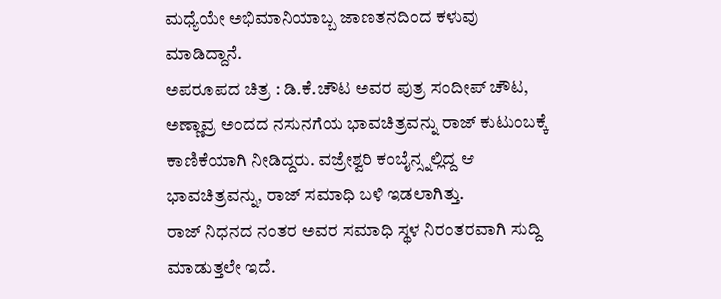ಮಧ್ಯೆಯೇ ಅಭಿಮಾನಿಯಾಬ್ಬ ಜಾಣತನದಿಂದ ಕಳುವು ಮಾಡಿದ್ದಾನೆ.
ಅಪರೂಪದ ಚಿತ್ರ : ಡಿ.ಕೆ.ಚೌಟ ಅವರ ಪುತ್ರ ಸಂದೀಪ್ ಚೌಟ, ಅಣ್ಣಾವ್ರ ಅಂದದ ನಸುನಗೆಯ ಭಾವಚಿತ್ರವನ್ನು ರಾಜ್ ಕುಟುಂಬಕ್ಕೆ ಕಾಣಿಕೆಯಾಗಿ ನೀಡಿದ್ದರು. ವಜ್ರೇಶ್ವರಿ ಕಂಬೈನ್ಸ್ನಲ್ಲಿದ್ದ ಆ ಭಾವಚಿತ್ರವನ್ನು, ರಾಜ್ ಸಮಾಧಿ ಬಳಿ ಇಡಲಾಗಿತ್ತು.
ರಾಜ್ ನಿಧನದ ನಂತರ ಅವರ ಸಮಾಧಿ ಸ್ಥಳ ನಿರಂತರವಾಗಿ ಸುದ್ದಿ ಮಾಡುತ್ತಲೇ ಇದೆ.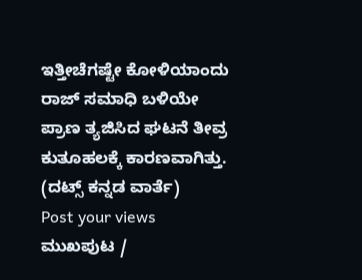ಇತ್ತೀಚೆಗಷ್ಟೇ ಕೋಳಿಯಾಂದು ರಾಜ್ ಸಮಾಧಿ ಬಳಿಯೇ ಪ್ರಾಣ ತ್ಯಜಿಸಿದ ಘಟನೆ ತೀವ್ರ ಕುತೂಹಲಕ್ಕೆ ಕಾರಣವಾಗಿತ್ತು.
(ದಟ್ಸ್ ಕನ್ನಡ ವಾರ್ತೆ)
Post your views
ಮುಖಪುಟ /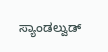ಸ್ಯಾಂಡಲ್ವುಡ್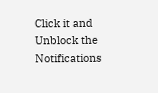Click it and Unblock the Notifications